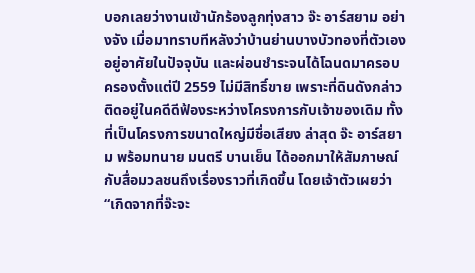บอกเลยว่างานเข้านักร้องลูกทุ่งสาว จ๊ะ อาร์สยาม อย่างจัง เมื่อมาทราบทีหลังว่าบ้านย่านบางบัวทองที่ตัวเองอยู่อาศัยในปัจจุบัน และผ่อนชำระจนได้โฉนดมาครอบครองตั้งแต่ปี 2559 ไม่มีสิทธิ์ขาย เพราะที่ดินดังกล่าวติดอยู่ในคดีดีฟ้องระหว่างโครงการกับเจ้าของเดิม ทั้งที่เป็นโครงการขนาดใหญ่มีชื่อเสียง ล่าสุด จ๊ะ อาร์สยาม พร้อมทนาย มนตรี บานเย็น ได้ออกมาให้สัมภาษณ์กับสื่อมวลชนถึงเรื่องราวที่เกิดขึ้น โดยเจ้าตัวเผยว่า
“เกิดจากที่จ๊ะจะ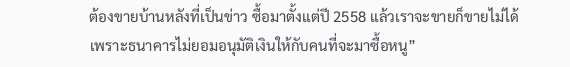ต้องขายบ้านหลังที่เป็นข่าว ซื้อมาตั้งแต่ปี 2558 แล้วเราจะขายก็ขายไม่ได้ เพราะธนาคารไม่ยอมอนุมัติเงินให้กับคนที่จะมาซื้อหนู”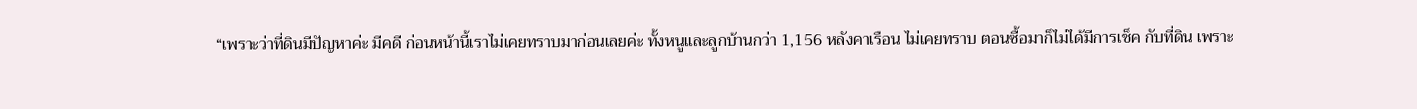“เพราะว่าที่ดินมีปัญหาค่ะ มีคดี ก่อนหน้านี้เราไม่เคยทราบมาก่อนเลยค่ะ ทั้งหนูและลูกบ้านกว่า 1,156 หลังคาเรือน ไม่เคยทราบ ตอนซื้อมาก็ไม่ได้มีการเช็ค กับที่ดิน เพราะ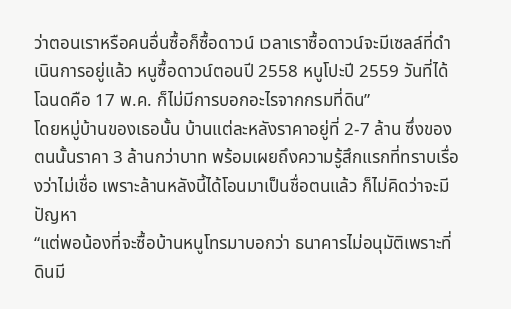ว่าตอนเราหรือคนอื่นซื้อก็ซื้อดาวน์ เวลาเราซื้อดาวน์จะมีเซลล์ที่ดำเนินการอยู่แล้ว หนูซื้อดาวน์ตอนปี 2558 หนูโปะปี 2559 วันที่ได้โฉนดคือ 17 พ.ค. ก็ไม่มีการบอกอะไรจากกรมที่ดิน”
โดยหมู่บ้านของเธอนั้น บ้านแต่ละหลังราคาอยู่ที่ 2-7 ล้าน ซึ่งของตนนั้นราคา 3 ล้านกว่าบาท พร้อมเผยถึงความรู้สึกแรกที่ทราบเรื่องว่าไม่เชื่อ เพราะล้านหลังนี้ได้โอนมาเป็นชื่อตนแล้ว ก็ไม่คิดว่าจะมีปัญหา
“แต่พอน้องที่จะซื้อบ้านหนูโทรมาบอกว่า ธนาคารไม่อนุมัติเพราะที่ดินมี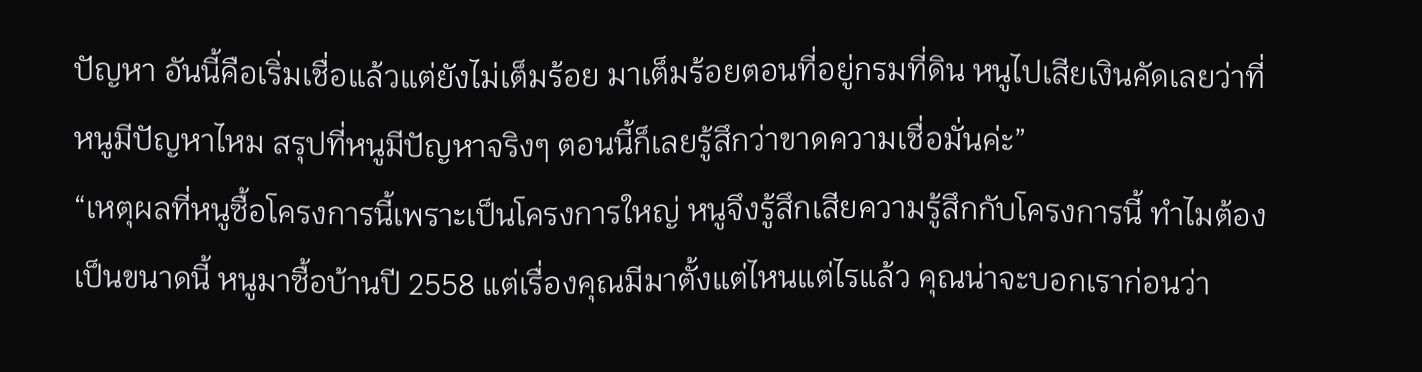ปัญหา อันนี้คือเริ่มเชื่อแล้วแต่ยังไม่เต็มร้อย มาเต็มร้อยตอนที่อยู่กรมที่ดิน หนูไปเสียเงินคัดเลยว่าที่หนูมีปัญหาไหม สรุปที่หนูมีปัญหาจริงๆ ตอนนี้ก็เลยรู้สึกว่าขาดความเชื่อมั่นค่ะ”
“เหตุผลที่หนูซื้อโครงการนี้เพราะเป็นโครงการใหญ่ หนูจึงรู้สึกเสียความรู้สึกกับโครงการนี้ ทำไมต้องเป็นขนาดนี้ หนูมาซื้อบ้านปี 2558 แต่เรื่องคุณมีมาตั้งแต่ไหนแต่ไรแล้ว คุณน่าจะบอกเราก่อนว่า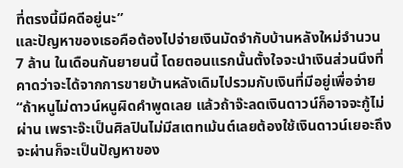ที่ตรงนี้มีคดีอยู่นะ”
และปัญหาของเธอคือต้องไปจ่ายเงินมัดจำกับบ้านหลังใหม่จำนวน 7 ล้าน ในเดือนกันยายนนี้ โดยตอนแรกนั้นตั้งใจจะนำเงินส่วนนึงที่คาดว่าจะได้จากการขายบ้านหลังเดิมไปรวมกับเงินที่มีอยู่เพื่อจ่าย
“ถ้าหนูไม่ดาวน์หนูผิดคำพูดเลย แล้วถ้าจ๊ะลดเงินดาวน์ก็อาจจะกู้ไม่ผ่าน เพราะจ๊ะเป็นศิลปินไม่มีสเตทเม้นต์เลยต้องใช้เงินดาวน์เยอะถึงจะผ่านก็จะเป็นปัญหาของ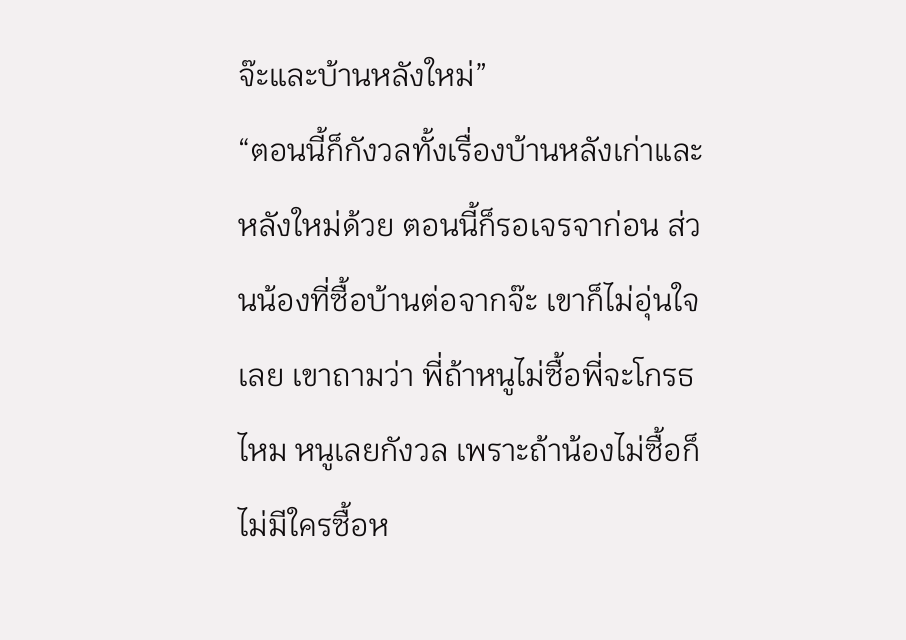จ๊ะและบ้านหลังใหม่”
“ตอนนี้ก็กังวลทั้งเรื่องบ้านหลังเก่าและหลังใหม่ด้วย ตอนนี้ก็รอเจรจาก่อน ส่วนน้องที่ซื้อบ้านต่อจากจ๊ะ เขาก็ไม่อุ่นใจเลย เขาถามว่า พี่ถ้าหนูไม่ซื้อพี่จะโกรธไหม หนูเลยกังวล เพราะถ้าน้องไม่ซื้อก็ไม่มีใครซื้อห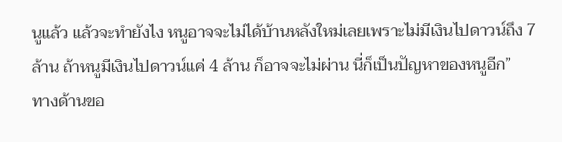นูแล้ว แล้วจะทำยังไง หนูอาจจะไม่ได้บ้านหลังใหม่เลยเพราะไม่มีเงินไปดาวน์ถึง 7 ล้าน ถ้าหนูมีเงินไปดาวน์แค่ 4 ล้าน ก็อาจจะไม่ผ่าน นี่ก็เป็นปัญหาของหนูอีก”
ทางด้านขอ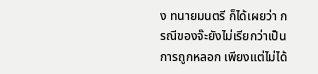ง ทนายมนตรี ก็ได้เผยว่า กรณีของจ๊ะยังไม่เรียกว่าเป็นการถูกหลอก เพียงแต่ไม่ได้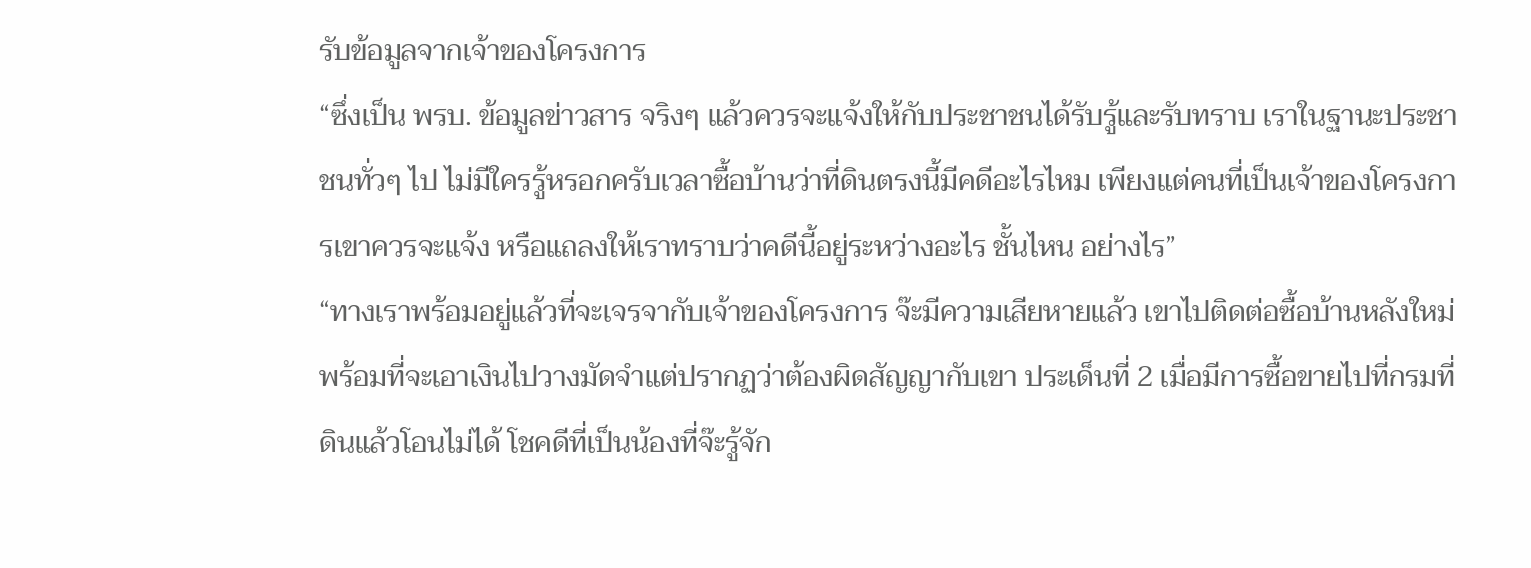รับข้อมูลจากเจ้าของโครงการ
“ซึ่งเป็น พรบ. ข้อมูลข่าวสาร จริงๆ แล้วควรจะแจ้งให้กับประชาชนได้รับรู้และรับทราบ เราในฐานะประชาชนทั่วๆ ไป ไม่มีใครรู้หรอกครับเวลาซื้อบ้านว่าที่ดินตรงนี้มีคดีอะไรไหม เพียงแต่คนที่เป็นเจ้าของโครงการเขาควรจะแจ้ง หรือแถลงให้เราทราบว่าคดีนี้อยู่ระหว่างอะไร ชั้นไหน อย่างไร”
“ทางเราพร้อมอยู่แล้วที่จะเจรจากับเจ้าของโครงการ จ๊ะมีความเสียหายแล้ว เขาไปติดต่อซื้อบ้านหลังใหม่พร้อมที่จะเอาเงินไปวางมัดจำแต่ปรากฏว่าต้องผิดสัญญากับเขา ประเด็นที่ 2 เมื่อมีการซื้อขายไปที่กรมที่ดินแล้วโอนไม่ได้ โชคดีที่เป็นน้องที่จ๊ะรู้จัก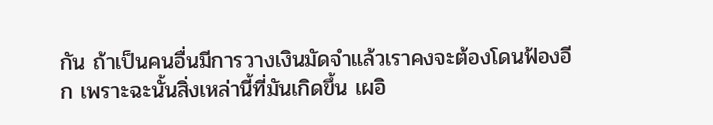กัน ถ้าเป็นคนอื่นมีการวางเงินมัดจำแล้วเราคงจะต้องโดนฟ้องอีก เพราะฉะนั้นสิ่งเหล่านี้ที่มันเกิดขึ้น เผอิ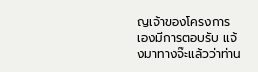ญเจ้าของโครงการเองมีการตอบรับ แจ้งมาทางจ๊ะแล้วว่าท่าน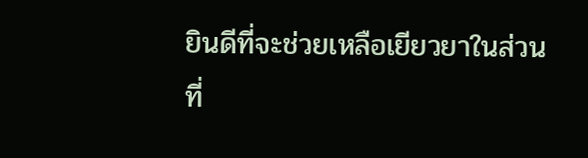ยินดีที่จะช่วยเหลือเยียวยาในส่วนที่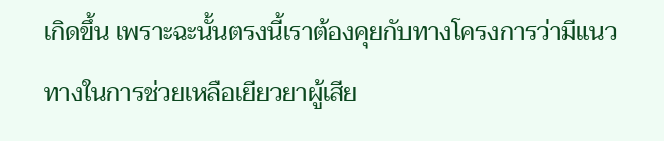เกิดขึ้น เพราะฉะนั้นตรงนี้เราต้องคุยกับทางโครงการว่ามีแนวทางในการช่วยเหลือเยียวยาผู้เสีย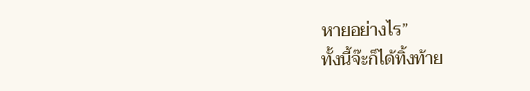หายอย่างไร”
ทั้งนี้จ๊ะก็ได้ทิ้งท้าย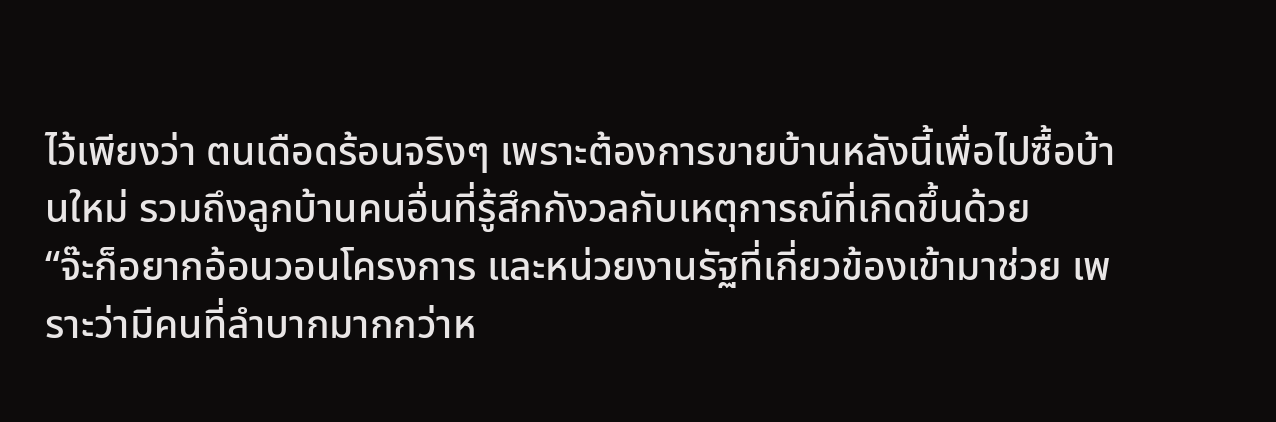ไว้เพียงว่า ตนเดือดร้อนจริงๆ เพราะต้องการขายบ้านหลังนี้เพื่อไปซื้อบ้านใหม่ รวมถึงลูกบ้านคนอื่นที่รู้สึกกังวลกับเหตุการณ์ที่เกิดขึ้นด้วย
“จ๊ะก็อยากอ้อนวอนโครงการ และหน่วยงานรัฐที่เกี่ยวข้องเข้ามาช่วย เพราะว่ามีคนที่ลำบากมากกว่าห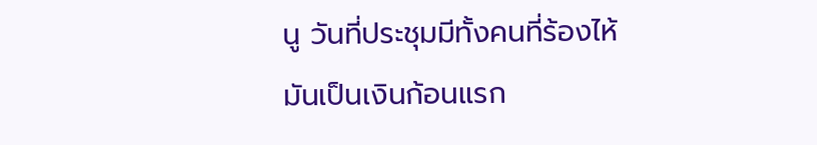นู วันที่ประชุมมีทั้งคนที่ร้องไห้ มันเป็นเงินก้อนแรก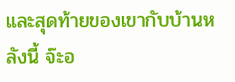และสุดท้ายของเขากับบ้านหลังนี้ จ๊ะอ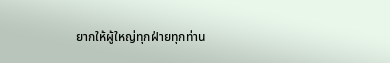ยากให้ผู้ใหญ่ทุกฝ่ายทุกท่าน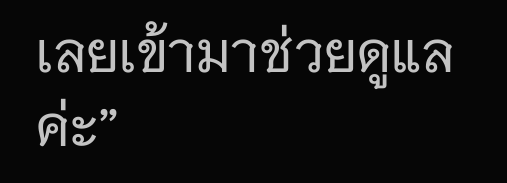เลยเข้ามาช่วยดูแลค่ะ”